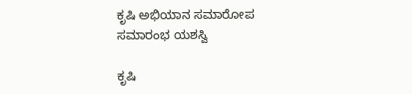ಕೃಷಿ ಅಭಿಯಾನ ಸಮಾರೋಪ ಸಮಾರಂಭ ಯಶಸ್ವಿ

ಕೃಷಿ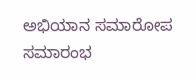ಅಭಿಯಾನ ಸಮಾರೋಪ ಸಮಾರಂಭ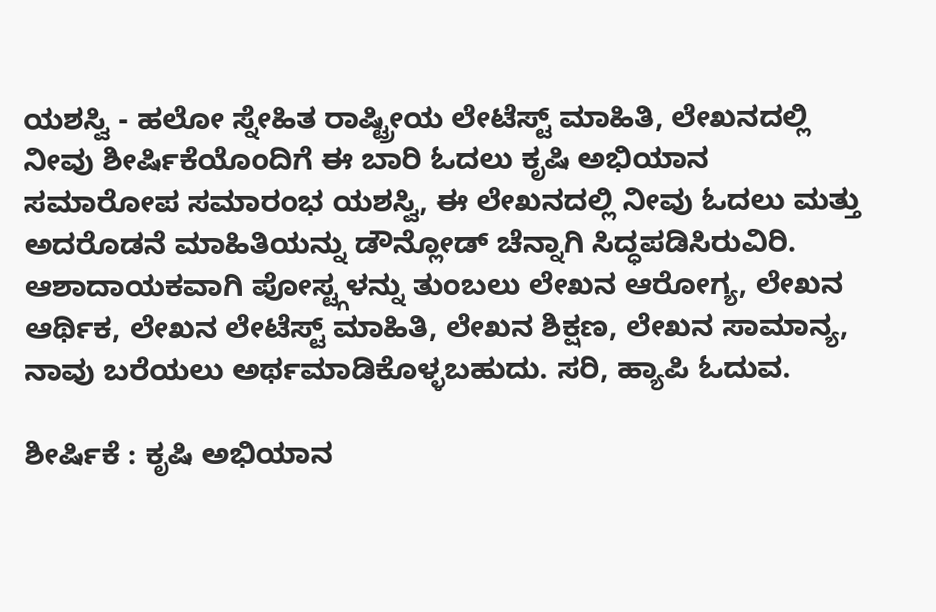ಯಶಸ್ವಿ - ಹಲೋ ಸ್ನೇಹಿತ ರಾಷ್ಟ್ರೀಯ ಲೇಟೆಸ್ಟ್ ಮಾಹಿತಿ, ಲೇಖನದಲ್ಲಿ ನೀವು ಶೀರ್ಷಿಕೆಯೊಂದಿಗೆ ಈ ಬಾರಿ ಓದಲು ಕೃಷಿ ಅಭಿಯಾನ ಸಮಾರೋಪ ಸಮಾರಂಭ ಯಶಸ್ವಿ, ಈ ಲೇಖನದಲ್ಲಿ ನೀವು ಓದಲು ಮತ್ತು ಅದರೊಡನೆ ಮಾಹಿತಿಯನ್ನು ಡೌನ್ಲೋಡ್ ಚೆನ್ನಾಗಿ ಸಿದ್ಧಪಡಿಸಿರುವಿರಿ. ಆಶಾದಾಯಕವಾಗಿ ಪೋಸ್ಟ್ಗಳನ್ನು ತುಂಬಲು ಲೇಖನ ಆರೋಗ್ಯ, ಲೇಖನ ಆರ್ಥಿಕ, ಲೇಖನ ಲೇಟೆಸ್ಟ್ ಮಾಹಿತಿ, ಲೇಖನ ಶಿಕ್ಷಣ, ಲೇಖನ ಸಾಮಾನ್ಯ, ನಾವು ಬರೆಯಲು ಅರ್ಥಮಾಡಿಕೊಳ್ಳಬಹುದು. ಸರಿ, ಹ್ಯಾಪಿ ಓದುವ.

ಶೀರ್ಷಿಕೆ : ಕೃಷಿ ಅಭಿಯಾನ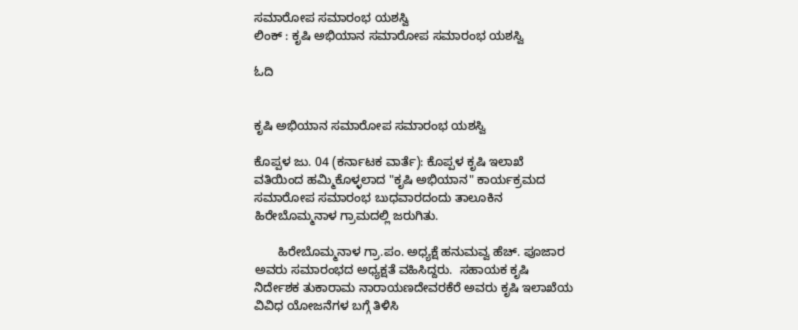ಸಮಾರೋಪ ಸಮಾರಂಭ ಯಶಸ್ವಿ
ಲಿಂಕ್ : ಕೃಷಿ ಅಭಿಯಾನ ಸಮಾರೋಪ ಸಮಾರಂಭ ಯಶಸ್ವಿ

ಓದಿ


ಕೃಷಿ ಅಭಿಯಾನ ಸಮಾರೋಪ ಸಮಾರಂಭ ಯಶಸ್ವಿ

ಕೊಪ್ಪಳ ಜು. 04 (ಕರ್ನಾಟಕ ವಾರ್ತೆ): ಕೊಪ್ಪಳ ಕೃಷಿ ಇಲಾಖೆ ವತಿಯಿಂದ ಹಮ್ಮಿಕೊಳ್ಳಲಾದ "ಕೃಷಿ ಅಭಿಯಾನ" ಕಾರ್ಯಕ್ರಮದ ಸಮಾರೋಪ ಸಮಾರಂಭ ಬುಧವಾರದಂದು ತಾಲೂಕಿನ ಹಿರೇಬೊಮ್ಮನಾಳ ಗ್ರಾಮದಲ್ಲಿ ಜರುಗಿತು.

       ಹಿರೇಬೊಮ್ಮನಾಳ ಗ್ರಾ.ಪಂ. ಅಧ್ಯಕ್ಷೆ ಹನುಮವ್ವ ಹೆಚ್. ಪೂಜಾರ ಅವರು ಸಮಾರಂಭದ ಅಧ್ಯಕ್ಷತೆ ವಹಿಸಿದ್ದರು.  ಸಹಾಯಕ ಕೃಷಿ ನಿರ್ದೇಶಕ ತುಕಾರಾಮ ನಾರಾಯಣದೇವರಕೆರೆ ಅವರು ಕೃಷಿ ಇಲಾಖೆಯ ವಿವಿಧ ಯೋಜನೆಗಳ ಬಗ್ಗೆ ತಿಳಿಸಿ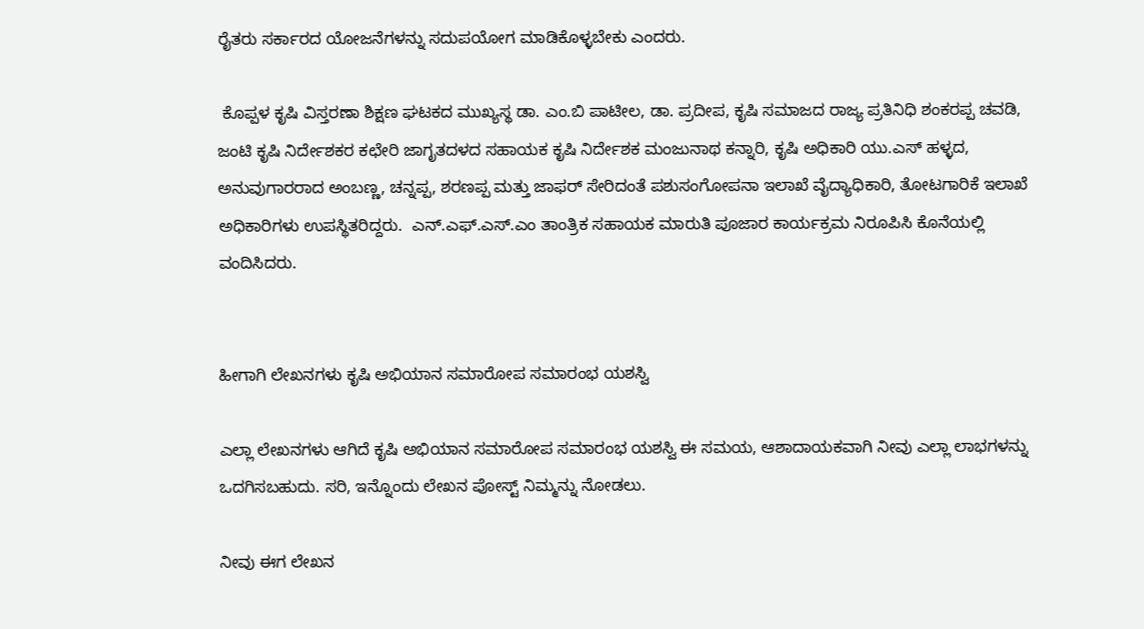ರೈತರು ಸರ್ಕಾರದ ಯೋಜನೆಗಳನ್ನು ಸದುಪಯೋಗ ಮಾಡಿಕೊಳ್ಳಬೇಕು ಎಂದರು.

 ಕೊಪ್ಪಳ ಕೃಷಿ ವಿಸ್ತರಣಾ ಶಿಕ್ಷಣ ಘಟಕದ ಮುಖ್ಯಸ್ಥ ಡಾ. ಎಂ.ಬಿ ಪಾಟೀಲ, ಡಾ. ಪ್ರದೀಪ, ಕೃಷಿ ಸಮಾಜದ ರಾಜ್ಯ ಪ್ರತಿನಿಧಿ ಶಂಕರಪ್ಪ ಚವಡಿ, ಜಂಟಿ ಕೃಷಿ ನಿರ್ದೇಶಕರ ಕಛೇರಿ ಜಾಗೃತದಳದ ಸಹಾಯಕ ಕೃಷಿ ನಿರ್ದೇಶಕ ಮಂಜುನಾಥ ಕನ್ನಾರಿ, ಕೃಷಿ ಅಧಿಕಾರಿ ಯು.ಎಸ್ ಹಳ್ಳದ, ಅನುವುಗಾರರಾದ ಅಂಬಣ್ಣ, ಚನ್ನಪ್ಪ, ಶರಣಪ್ಪ ಮತ್ತು ಜಾಫರ್ ಸೇರಿದಂತೆ ಪಶುಸಂಗೋಪನಾ ಇಲಾಖೆ ವೈದ್ಯಾಧಿಕಾರಿ, ತೋಟಗಾರಿಕೆ ಇಲಾಖೆ ಅಧಿಕಾರಿಗಳು ಉಪಸ್ಥಿತರಿದ್ದರು.  ಎನ್.ಎಫ್.ಎಸ್.ಎಂ ತಾಂತ್ರಿಕ ಸಹಾಯಕ ಮಾರುತಿ ಪೂಜಾರ ಕಾರ್ಯಕ್ರಮ ನಿರೂಪಿಸಿ ಕೊನೆಯಲ್ಲಿ ವಂದಿಸಿದರು.


ಹೀಗಾಗಿ ಲೇಖನಗಳು ಕೃಷಿ ಅಭಿಯಾನ ಸಮಾರೋಪ ಸಮಾರಂಭ ಯಶಸ್ವಿ

ಎಲ್ಲಾ ಲೇಖನಗಳು ಆಗಿದೆ ಕೃಷಿ ಅಭಿಯಾನ ಸಮಾರೋಪ ಸಮಾರಂಭ ಯಶಸ್ವಿ ಈ ಸಮಯ, ಆಶಾದಾಯಕವಾಗಿ ನೀವು ಎಲ್ಲಾ ಲಾಭಗಳನ್ನು ಒದಗಿಸಬಹುದು. ಸರಿ, ಇನ್ನೊಂದು ಲೇಖನ ಪೋಸ್ಟ್ ನಿಮ್ಮನ್ನು ನೋಡಲು.

ನೀವು ಈಗ ಲೇಖನ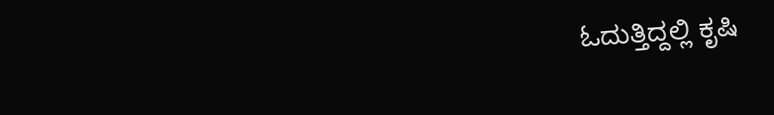ಓದುತ್ತಿದ್ದಲ್ಲಿ ಕೃಷಿ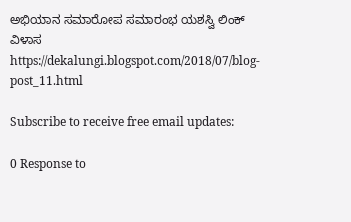ಅಭಿಯಾನ ಸಮಾರೋಪ ಸಮಾರಂಭ ಯಶಸ್ವಿ ಲಿಂಕ್ ವಿಳಾಸ https://dekalungi.blogspot.com/2018/07/blog-post_11.html

Subscribe to receive free email updates:

0 Response to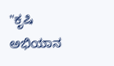"ಕೃಷಿ ಅಭಿಯಾನ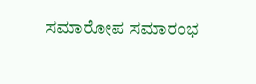ಸಮಾರೋಪ ಸಮಾರಂಭ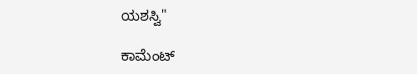ಯಶಸ್ವಿ"

ಕಾಮೆಂಟ್‌‌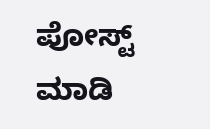ಪೋಸ್ಟ್‌ ಮಾಡಿ